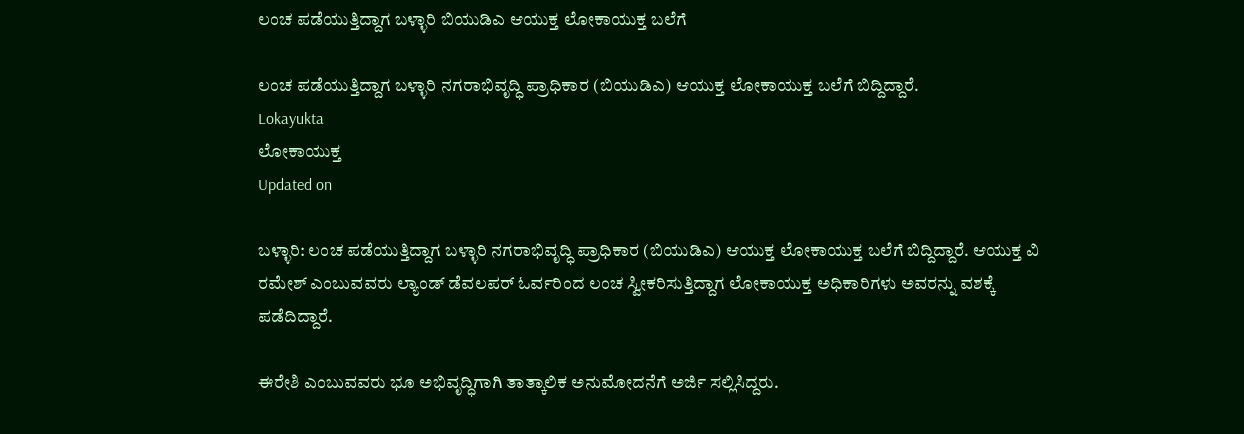ಲಂಚ ಪಡೆಯುತ್ತಿದ್ದಾಗ ಬಳ್ಳಾರಿ ಬಿಯುಡಿಎ ಆಯುಕ್ತ ಲೋಕಾಯುಕ್ತ ಬಲೆಗೆ

ಲಂಚ ಪಡೆಯುತ್ತಿದ್ದಾಗ ಬಳ್ಳಾರಿ ನಗರಾಭಿವೃದ್ಧಿ ಪ್ರಾಧಿಕಾರ (ಬಿಯುಡಿಎ) ಆಯುಕ್ತ ಲೋಕಾಯುಕ್ತ ಬಲೆಗೆ ಬಿದ್ದಿದ್ದಾರೆ.
Lokayukta
ಲೋಕಾಯುಕ್ತ
Updated on

ಬಳ್ಳಾರಿ: ಲಂಚ ಪಡೆಯುತ್ತಿದ್ದಾಗ ಬಳ್ಳಾರಿ ನಗರಾಭಿವೃದ್ಧಿ ಪ್ರಾಧಿಕಾರ (ಬಿಯುಡಿಎ) ಆಯುಕ್ತ ಲೋಕಾಯುಕ್ತ ಬಲೆಗೆ ಬಿದ್ದಿದ್ದಾರೆ. ಆಯುಕ್ತ ವಿ ರಮೇಶ್ ಎಂಬುವವರು ಲ್ಯಾಂಡ್ ಡೆವಲಪರ್ ಓರ್ವರಿಂದ ಲಂಚ ಸ್ವೀಕರಿಸುತ್ತಿದ್ದಾಗ ಲೋಕಾಯುಕ್ತ ಅಧಿಕಾರಿಗಳು ಅವರನ್ನು ವಶಕ್ಕೆ ಪಡೆದಿದ್ದಾರೆ.

ಈರೇಶಿ ಎಂಬುವವರು ಭೂ ಅಭಿವೃದ್ಧಿಗಾಗಿ ತಾತ್ಕಾಲಿಕ ಅನುಮೋದನೆಗೆ ಅರ್ಜಿ ಸಲ್ಲಿಸಿದ್ದರು.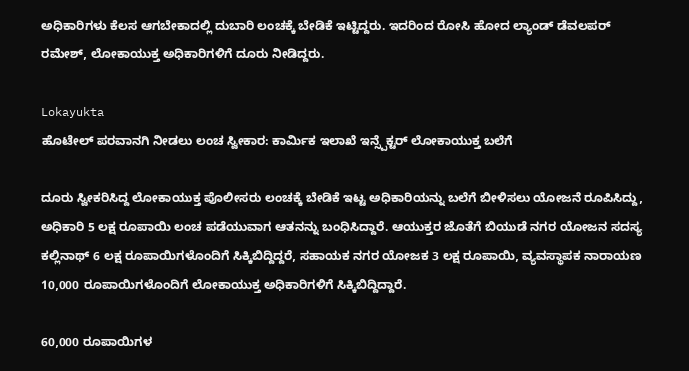ಅಧಿಕಾರಿಗಳು ಕೆಲಸ ಆಗಬೇಕಾದಲ್ಲಿ ದುಬಾರಿ ಲಂಚಕ್ಕೆ ಬೇಡಿಕೆ ಇಟ್ಟಿದ್ದರು. ಇದರಿಂದ ರೋಸಿ ಹೋದ ಲ್ಯಾಂಡ್ ಡೆವಲಪರ್ ರಮೇಶ್, ಲೋಕಾಯುಕ್ತ ಅಧಿಕಾರಿಗಳಿಗೆ ದೂರು ನೀಡಿದ್ದರು.

Lokayukta
ಹೊಟೇಲ್ ಪರವಾನಗಿ ನೀಡಲು ಲಂಚ ಸ್ವೀಕಾರ: ಕಾರ್ಮಿಕ ಇಲಾಖೆ ಇನ್ಸ್ಪೆಕ್ಟರ್ ಲೋಕಾಯುಕ್ತ ಬಲೆಗೆ

ದೂರು ಸ್ವೀಕರಿಸಿದ್ದ ಲೋಕಾಯುಕ್ತ ಪೊಲೀಸರು ಲಂಚಕ್ಕೆ ಬೇಡಿಕೆ ಇಟ್ಟ ಅಧಿಕಾರಿಯನ್ನು ಬಲೆಗೆ ಬೀಳಿಸಲು ಯೋಜನೆ ರೂಪಿಸಿದ್ದು, ಅಧಿಕಾರಿ 5 ಲಕ್ಷ ರೂಪಾಯಿ ಲಂಚ ಪಡೆಯುವಾಗ ಆತನನ್ನು ಬಂಧಿಸಿದ್ದಾರೆ. ಆಯುಕ್ತರ ಜೊತೆಗೆ ಬಿಯುಡೆ ನಗರ ಯೋಜನ ಸದಸ್ಯ ಕಲ್ಲಿನಾಥ್ 6 ಲಕ್ಷ ರೂಪಾಯಿಗಳೊಂದಿಗೆ ಸಿಕ್ಕಿಬಿದ್ದಿದ್ದರೆ, ಸಹಾಯಕ ನಗರ ಯೋಜಕ 3 ಲಕ್ಷ ರೂಪಾಯಿ, ವ್ಯವಸ್ಥಾಪಕ ನಾರಾಯಣ 10,000 ರೂಪಾಯಿಗಳೊಂದಿಗೆ ಲೋಕಾಯುಕ್ತ ಅಧಿಕಾರಿಗಳಿಗೆ ಸಿಕ್ಕಿಬಿದ್ದಿದ್ದಾರೆ.

60,000 ರೂಪಾಯಿಗಳ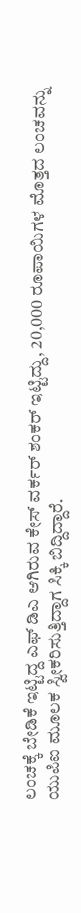ಲಂಚಕ್ಕೆ ಬೇಡಿಕೆ ಇಟ್ಟಿದ್ದ ಎಫ್ ಡಿಎ ಆಗಿರುವ ಕೇಸ್ ವರ್ಕರ್ ಶಂಕರ್ ಇಟ್ಟಿದ್ದು, 20,000 ರೂಪಾಯಿಗಳ ಮೊತ್ತದ ಲಂಚವನ್ನು ಯುಪಿಐ ಮೂಲಕ ಸ್ವೀಕರಿಸುತ್ತಿದ್ದಾಗ ಸಿಕ್ಕಿ ಬಿದ್ದಿದ್ದಾರೆ.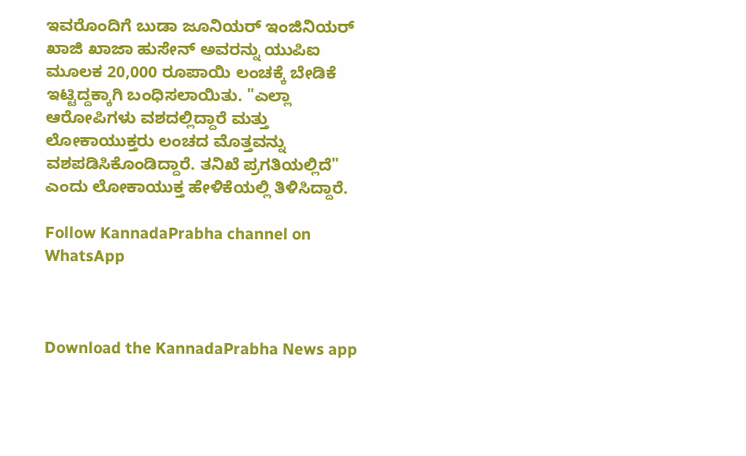ಇವರೊಂದಿಗೆ ಬುಡಾ ಜೂನಿಯರ್ ಇಂಜಿನಿಯರ್ ಖಾಜಿ ಖಾಜಾ ಹುಸೇನ್ ಅವರನ್ನು ಯುಪಿಐ ಮೂಲಕ 20,000 ರೂಪಾಯಿ ಲಂಚಕ್ಕೆ ಬೇಡಿಕೆ ಇಟ್ಟಿದ್ದಕ್ಕಾಗಿ ಬಂಧಿಸಲಾಯಿತು. "ಎಲ್ಲಾ ಆರೋಪಿಗಳು ವಶದಲ್ಲಿದ್ದಾರೆ ಮತ್ತು ಲೋಕಾಯುಕ್ತರು ಲಂಚದ ಮೊತ್ತವನ್ನು ವಶಪಡಿಸಿಕೊಂಡಿದ್ದಾರೆ. ತನಿಖೆ ಪ್ರಗತಿಯಲ್ಲಿದೆ" ಎಂದು ಲೋಕಾಯುಕ್ತ ಹೇಳಿಕೆಯಲ್ಲಿ ತಿಳಿಸಿದ್ದಾರೆ.

Follow KannadaPrabha channel on WhatsApp



Download the KannadaPrabha News app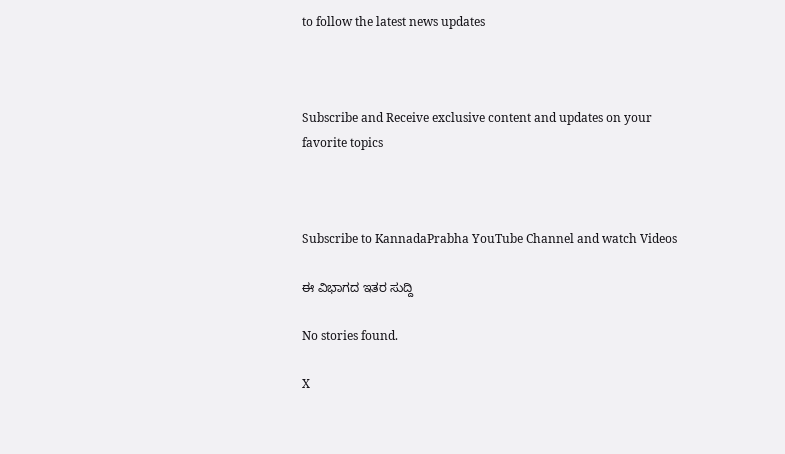to follow the latest news updates



Subscribe and Receive exclusive content and updates on your favorite topics



Subscribe to KannadaPrabha YouTube Channel and watch Videos

ಈ ವಿಭಾಗದ ಇತರ ಸುದ್ದಿ

No stories found.

X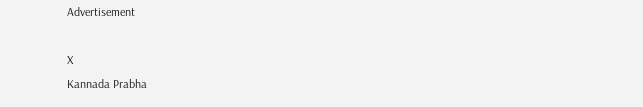Advertisement

X
Kannada Prabha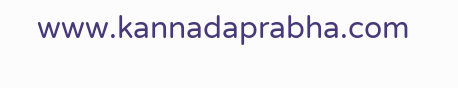www.kannadaprabha.com